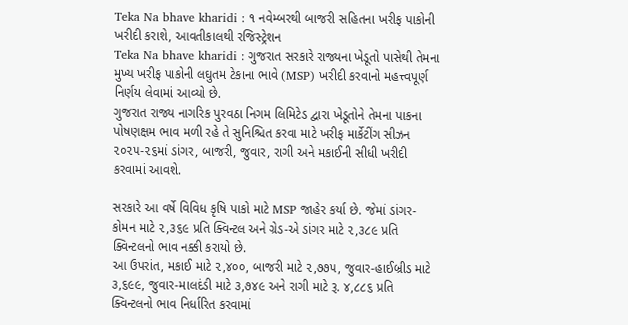Teka Na bhave kharidi : ૧ નવેમ્બરથી બાજરી સહિતના ખરીફ પાકોની ખરીદી કરાશે, આવતીકાલથી રજિસ્ટ્રેશન
Teka Na bhave kharidi : ગુજરાત સરકારે રાજ્યના ખેડૂતો પાસેથી તેમના મુખ્ય ખરીફ પાકોની લઘુતમ ટેકાના ભાવે (MSP) ખરીદી કરવાનો મહત્ત્વપૂર્ણ નિર્ણય લેવામાં આવ્યો છે.
ગુજરાત રાજ્ય નાગરિક પુરવઠા નિગમ લિમિટેડ દ્વારા ખેડૂતોને તેમના પાકના પોષણક્ષમ ભાવ મળી રહે તે સુનિશ્ચિત કરવા માટે ખરીફ માર્કેટીંગ સીઝન ૨૦૨૫-૨૬માં ડાંગર, બાજરી, જુવાર, રાગી અને મકાઈની સીધી ખરીદી કરવામાં આવશે.

સરકારે આ વર્ષે વિવિધ કૃષિ પાકો માટે MSP જાહેર કર્યા છે. જેમાં ડાંગર-કોમન માટે ૨,૩૬૯ પ્રતિ ક્વિન્ટલ અને ગ્રેડ-એ ડાંગર માટે ૨,૩૮૯ પ્રતિ ક્વિન્ટલનો ભાવ નક્કી કરાયો છે.
આ ઉપરાંત, મકાઈ માટે ૨,૪૦૦, બાજરી માટે ૨,૭૭૫, જુવાર-હાઈબ્રીડ માટે ૩,૬૯૯, જુવાર-માલદંડી માટે ૩,૭૪૯ અને રાગી માટે રૂ. ૪,૮૮૬ પ્રતિ ક્વિન્ટલનો ભાવ નિર્ધારિત કરવામાં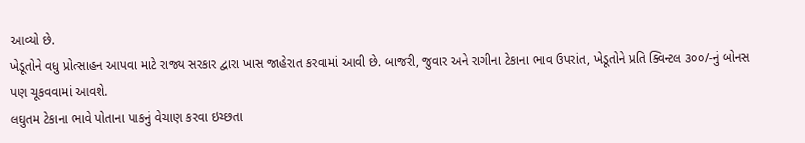આવ્યો છે.
ખેડૂતોને વધુ પ્રોત્સાહન આપવા માટે રાજ્ય સરકાર દ્વારા ખાસ જાહેરાત કરવામાં આવી છે. બાજરી, જુવાર અને રાગીના ટેકાના ભાવ ઉપરાંત, ખેડૂતોને પ્રતિ ક્વિન્ટલ ૩૦૦/-નું બોનસ પણ ચૂકવવામાં આવશે.
લઘુતમ ટેકાના ભાવે પોતાના પાકનું વેચાણ કરવા ઇચ્છતા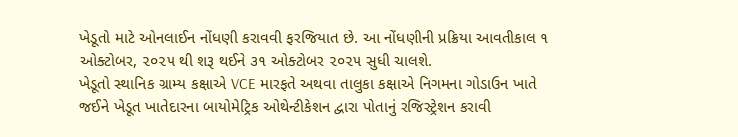ખેડૂતો માટે ઓનલાઈન નોંધણી કરાવવી ફરજિયાત છે. આ નોંધણીની પ્રક્રિયા આવતીકાલ ૧ ઓક્ટોબર, ૨૦૨૫ થી શરૂ થઈને ૩૧ ઓક્ટોબર ૨૦૨૫ સુધી ચાલશે.
ખેડૂતો સ્થાનિક ગ્રામ્ય કક્ષાએ VCE મારફતે અથવા તાલુકા કક્ષાએ નિગમના ગોડાઉન ખાતે જઈને ખેડૂત ખાતેદારના બાયોમેટ્રિક ઓથેન્ટીકેશન દ્વારા પોતાનું રજિસ્ટ્રેશન કરાવી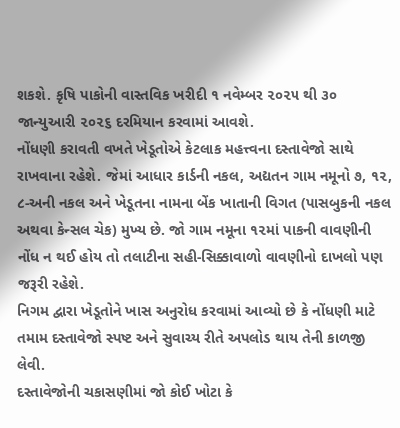શકશે. કૃષિ પાકોની વાસ્તવિક ખરીદી ૧ નવેમ્બર ૨૦૨૫ થી ૩૦ જાન્યુઆરી ૨૦૨૬ દરમિયાન કરવામાં આવશે.
નોંધણી કરાવતી વખતે ખેડૂતોએ કેટલાક મહત્ત્વના દસ્તાવેજો સાથે રાખવાના રહેશે. જેમાં આધાર કાર્ડની નકલ, અદ્યતન ગામ નમૂનો ૭, ૧૨, ૮-અની નકલ અને ખેડૂતના નામના બેંક ખાતાની વિગત (પાસબુકની નકલ અથવા કેન્સલ ચેક) મુખ્ય છે. જો ગામ નમૂના ૧૨માં પાકની વાવણીની નોંધ ન થઈ હોય તો તલાટીના સહી-સિક્કાવાળો વાવણીનો દાખલો પણ જરૂરી રહેશે.
નિગમ દ્વારા ખેડૂતોને ખાસ અનુરોધ કરવામાં આવ્યો છે કે નોંધણી માટે તમામ દસ્તાવેજો સ્પષ્ટ અને સુવાચ્ય રીતે અપલોડ થાય તેની કાળજી લેવી.
દસ્તાવેજોની ચકાસણીમાં જો કોઈ ખોટા કે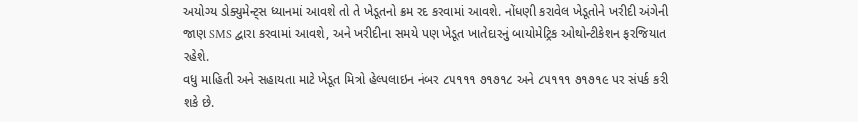અયોગ્ય ડોક્યુમેન્ટ્સ ધ્યાનમાં આવશે તો તે ખેડૂતનો ક્રમ રદ કરવામાં આવશે. નોંધણી કરાવેલ ખેડૂતોને ખરીદી અંગેની જાણ SMS દ્વારા કરવામાં આવશે, અને ખરીદીના સમયે પણ ખેડૂત ખાતેદારનું બાયોમેટ્રિક ઓથોન્ટીકેશન ફરજિયાત રહેશે.
વધુ માહિતી અને સહાયતા માટે ખેડૂત મિત્રો હેલ્પલાઇન નંબર ૮૫૧૧૧ ૭૧૭૧૮ અને ૮૫૧૧૧ ૭૧૭૧૯ પર સંપર્ક કરી શકે છે.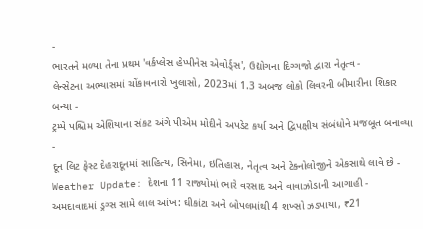-
ભારતને મળ્યા તેના પ્રથમ 'વર્કપ્લેસ હેપ્પીનેસ એવોર્ડ્સ', ઉદ્યોગના દિગ્ગજો દ્વારા નેતૃત્વ -
લેન્સેટના અભ્યાસમાં ચોંકાવનારો ખુલાસો, 2023માં 1.3 અબજ લોકો લિવરની બીમારીના શિકાર બન્યા -
ટ્રમ્પે પશ્ચિમ એશિયાના સંકટ અંગે પીએમ મોદીને અપડેટ કર્યા અને દ્વિપક્ષીય સંબંધોને મજબૂત બનાવ્યા -
દૂન લિટ ફેસ્ટ દેહરાદૂનમાં સાહિત્ય, સિનેમા, ઇતિહાસ, નેતૃત્વ અને ટેક્નોલોજીને એકસાથે લાવે છે -
Weather Update: દેશના 11 રાજ્યોમાં ભારે વરસાદ અને વાવાઝોડાની આગાહી -
અમદાવાદમાં ડ્રગ્સ સામે લાલ આંખ: ઘીકાંટા અને બોપલમાંથી 4 શખ્સો ઝડપાયા, ₹21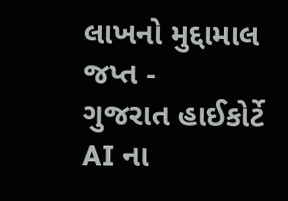લાખનો મુદ્દામાલ જપ્ત -
ગુજરાત હાઈકોર્ટે AI ના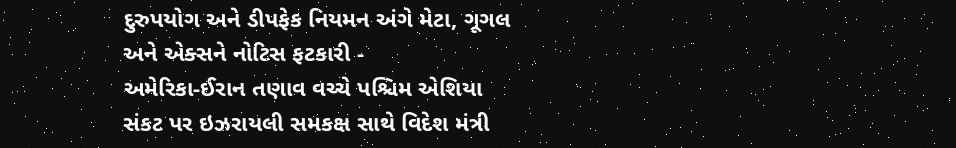દુરુપયોગ અને ડીપફેક નિયમન અંગે મેટા, ગૂગલ અને એક્સને નોટિસ ફટકારી -
અમેરિકા-ઈરાન તણાવ વચ્ચે પશ્ચિમ એશિયા સંકટ પર ઇઝરાયલી સમકક્ષ સાથે વિદેશ મંત્રી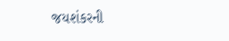જયશંકરની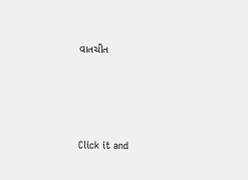વાતચીત





Click it and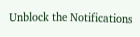Unblock the Notifications